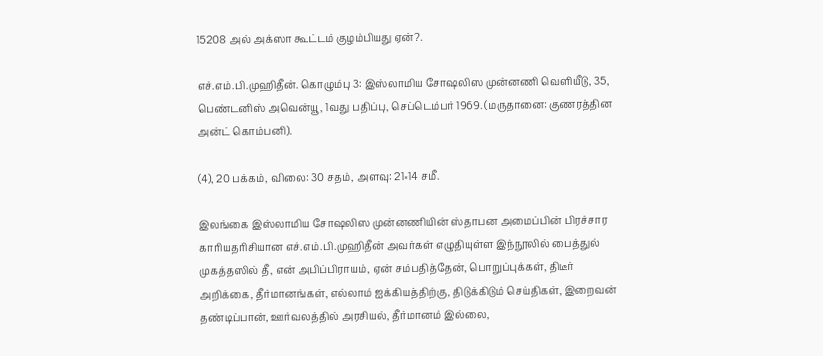15208 அல் அக்ஸா கூட்டம் குழம்பியது ஏன்?.

எச்.எம்.பி.முஹிதீன். கொழும்பு 3: இஸ்லாமிய சோஷலிஸ முன்னணி வெளியீடு, 35, பெண்டனிஸ் அவென்யூ, 1வது பதிப்பு, செப்டெம்பர் 1969. (மருதானை: குணரத்தின அன்ட் கொம்பனி).

(4), 20 பக்கம், விலை: 30 சதம், அளவு: 21×14 சமீ.

இலங்கை இஸ்லாமிய சோஷலிஸ முன்னணியின் ஸ்தாபன அமைப்பின் பிரச்சார காரியதரிசியான எச்.எம்.பி.முஹிதீன் அவர்கள் எழுதியுள்ள இந்நூலில் பைத்துல் முகத்தஸில் தீ, என் அபிப்பிராயம், ஏன் சம்பதித்தேன், பொறுப்புக்கள், திடீர் அறிக்கை, தீர்மானங்கள், எல்லாம் ஐக்கியத்திற்கு, திடுக்கிடும் செய்திகள், இறைவன் தண்டிப்பான், ஊர்வலத்தில் அரசியல், தீர்மானம் இல்லை,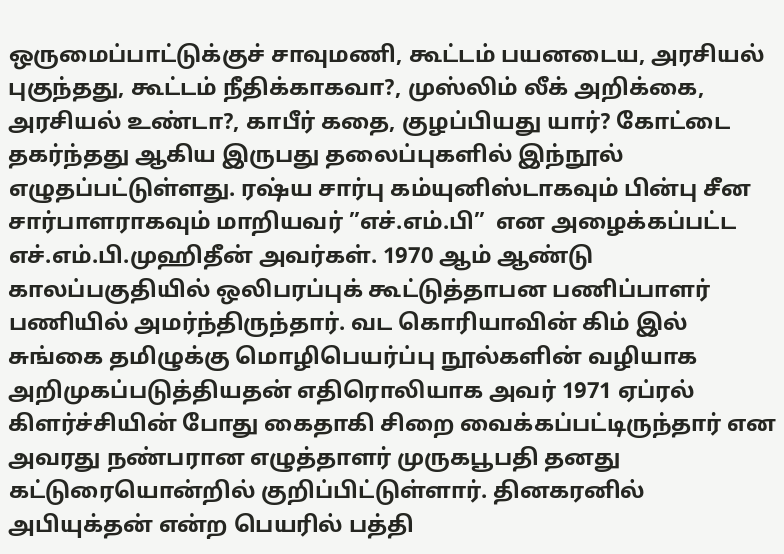ஒருமைப்பாட்டுக்குச் சாவுமணி, கூட்டம் பயனடைய, அரசியல் புகுந்தது, கூட்டம் நீதிக்காகவா?, முஸ்லிம் லீக் அறிக்கை, அரசியல் உண்டா?, காபீர் கதை, குழப்பியது யார்? கோட்டை தகர்ந்தது ஆகிய இருபது தலைப்புகளில் இந்நூல் எழுதப்பட்டுள்ளது. ரஷ்ய சார்பு கம்யுனிஸ்டாகவும் பின்பு சீன சார்பாளராகவும் மாறியவர் ”எச்.எம்.பி”  என அழைக்கப்பட்ட எச்.எம்.பி.முஹிதீன் அவர்கள். 1970 ஆம் ஆண்டு காலப்பகுதியில் ஒலிபரப்புக் கூட்டுத்தாபன பணிப்பாளர் பணியில் அமர்ந்திருந்தார். வட கொரியாவின் கிம் இல் சுங்கை தமிழுக்கு மொழிபெயர்ப்பு நூல்களின் வழியாக அறிமுகப்படுத்தியதன் எதிரொலியாக அவர் 1971 ஏப்ரல் கிளர்ச்சியின் போது கைதாகி சிறை வைக்கப்பட்டிருந்தார் என அவரது நண்பரான எழுத்தாளர் முருகபூபதி தனது கட்டுரையொன்றில் குறிப்பிட்டுள்ளார். தினகரனில் அபியுக்தன் என்ற பெயரில் பத்தி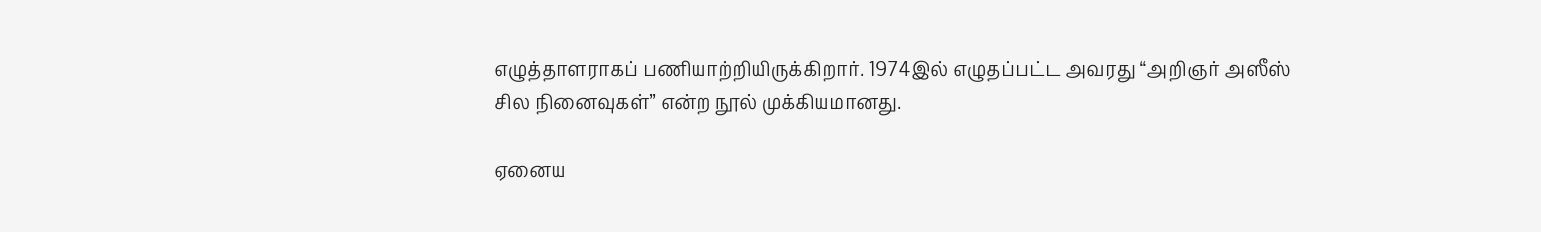எழுத்தாளராகப் பணியாற்றியிருக்கிறார். 1974இல் எழுதப்பட்ட அவரது “அறிஞர் அஸீஸ் சில நினைவுகள்” என்ற நூல் முக்கியமானது.

ஏனைய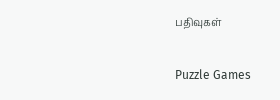பதிவுகள்

Puzzle Games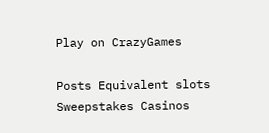Play on CrazyGames

Posts Equivalent slots Sweepstakes Casinos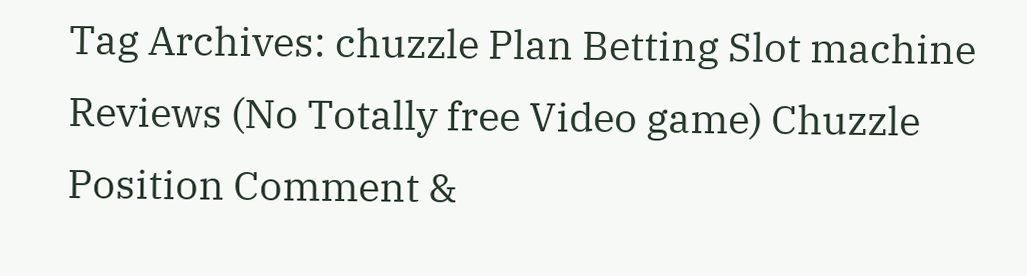Tag Archives: chuzzle Plan Betting Slot machine Reviews (No Totally free Video game) Chuzzle Position Comment &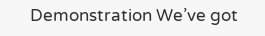Demonstration We’ve got